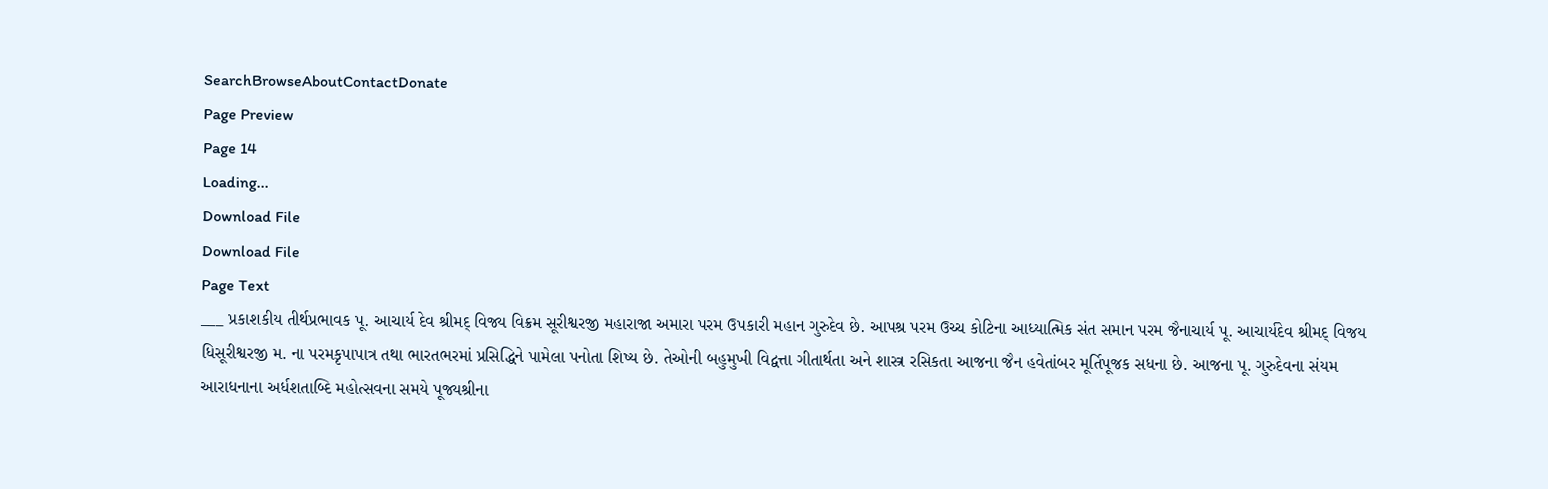SearchBrowseAboutContactDonate
Page Preview
Page 14
Loading...
Download File
Download File
Page Text
___ પ્રકાશકીય તીર્થપ્રભાવક પૂ. આચાર્ય દેવ શ્રીમદ્ વિજ્ય વિક્રમ સૂરીશ્વરજી મહારાજા અમારા પરમ ઉપકારી મહાન ગુરુદેવ છે. આપશ્ર પરમ ઉચ્ચ કોટિના આધ્યાત્મિક સંત સમાન પરમ જૈનાચાર્ય પૂ. આચાર્યદેવ શ્રીમદ્ વિજય ધિસૂરીશ્વરજી મ. ના પરમકૃપાપાત્ર તથા ભારતભરમાં પ્રસિદ્ધિને પામેલા પનોતા શિષ્ય છે. તેઓની બહુમુખી વિદ્વત્તા ગીતાર્થતા અને શાસ્ત્ર રસિકતા આજના જૈન હવેતાંબર મૂર્તિપૂજક સધના છે. આજના પૂ. ગુરુદેવના સંયમ આરાધનાના અર્ધશતાબ્દિ મહોત્સવના સમયે પૂજ્યશ્રીના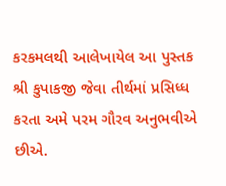કરકમલથી આલેખાયેલ આ પુસ્તક શ્રી કુપાકજી જેવા તીર્થમાં પ્રસિધ્ધ કરતા અમે પરમ ગૌરવ અનુભવીએ છીએ.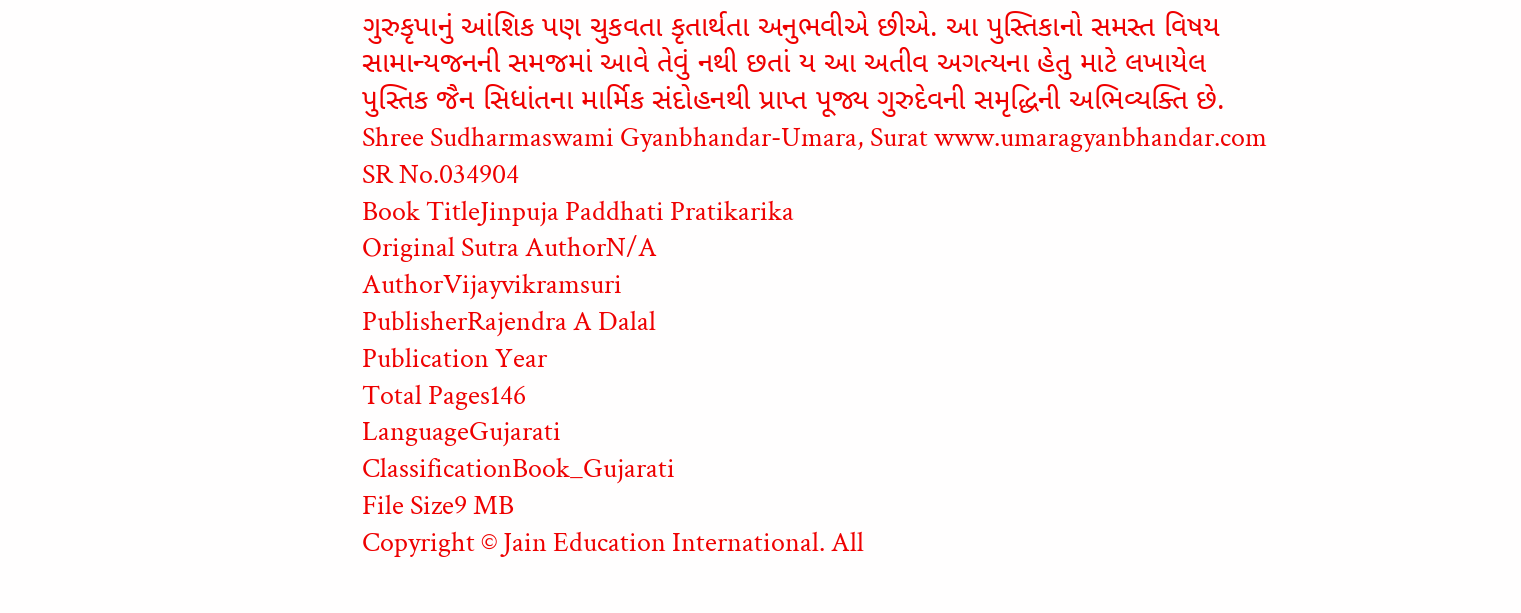ગુરુકૃપાનું આંશિક પણ ચુકવતા કૃતાર્થતા અનુભવીએ છીએ. આ પુસ્તિકાનો સમસ્ત વિષય સામાન્યજનની સમજમાં આવે તેવું નથી છતાં ય આ અતીવ અગત્યના હેતુ માટે લખાયેલ પુસ્તિક જૈન સિધાંતના માર્મિક સંદોહનથી પ્રાપ્ત પૂજ્ય ગુરુદેવની સમૃદ્ધિની અભિવ્યક્તિ છે. Shree Sudharmaswami Gyanbhandar-Umara, Surat www.umaragyanbhandar.com
SR No.034904
Book TitleJinpuja Paddhati Pratikarika
Original Sutra AuthorN/A
AuthorVijayvikramsuri
PublisherRajendra A Dalal
Publication Year
Total Pages146
LanguageGujarati
ClassificationBook_Gujarati
File Size9 MB
Copyright © Jain Education International. All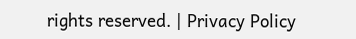rights reserved. | Privacy Policy